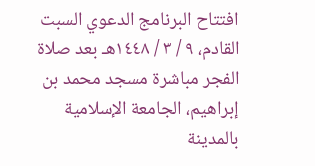افتتاح البرنامج الدعوي السبت القادم، ٩ / ٣ / ١٤٤٨هـ بعد صلاة الفجر مباشرة مسجد محمد بن إبراهيم، الجامعة الإسلامية بالمدينة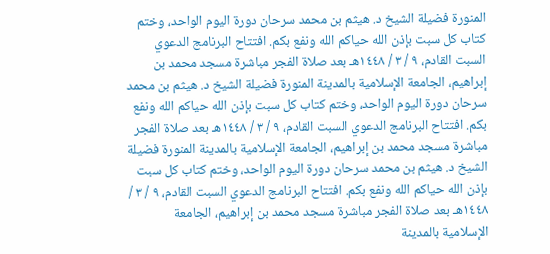المنورة فضيلة الشيخ د. هيثم بن محمد سرحان دورة اليوم الواحد، وختم كتاب كل سبت بإذن الله حياكم الله ونفع بكم. افتتاح البرنامج الدعوي السبت القادم، ٩ / ٣ / ١٤٤٨هـ بعد صلاة الفجر مباشرة مسجد محمد بن إبراهيم، الجامعة الإسلامية بالمدينة المنورة فضيلة الشيخ د. هيثم بن محمد سرحان دورة اليوم الواحد، وختم كتاب كل سبت بإذن الله حياكم الله ونفع بكم. افتتاح البرنامج الدعوي السبت القادم، ٩ / ٣ / ١٤٤٨هـ بعد صلاة الفجر مباشرة مسجد محمد بن إبراهيم، الجامعة الإسلامية بالمدينة المنورة فضيلة الشيخ د. هيثم بن محمد سرحان دورة اليوم الواحد، وختم كتاب كل سبت بإذن الله حياكم الله ونفع بكم. افتتاح البرنامج الدعوي السبت القادم، ٩ / ٣ / ١٤٤٨هـ بعد صلاة الفجر مباشرة مسجد محمد بن إبراهيم، الجامعة الإسلامية بالمدينة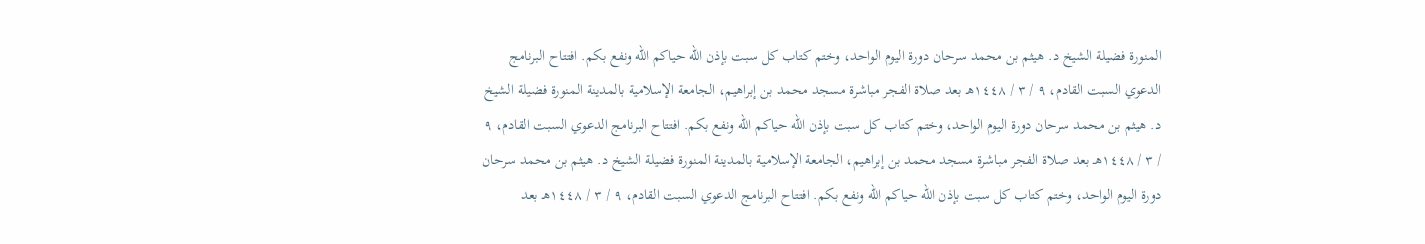المنورة فضيلة الشيخ د. هيثم بن محمد سرحان دورة اليوم الواحد، وختم كتاب كل سبت بإذن الله حياكم الله ونفع بكم. افتتاح البرنامج الدعوي السبت القادم، ٩ / ٣ / ١٤٤٨هـ بعد صلاة الفجر مباشرة مسجد محمد بن إبراهيم، الجامعة الإسلامية بالمدينة المنورة فضيلة الشيخ د. هيثم بن محمد سرحان دورة اليوم الواحد، وختم كتاب كل سبت بإذن الله حياكم الله ونفع بكم. افتتاح البرنامج الدعوي السبت القادم، ٩ / ٣ / ١٤٤٨هـ بعد صلاة الفجر مباشرة مسجد محمد بن إبراهيم، الجامعة الإسلامية بالمدينة المنورة فضيلة الشيخ د. هيثم بن محمد سرحان دورة اليوم الواحد، وختم كتاب كل سبت بإذن الله حياكم الله ونفع بكم. افتتاح البرنامج الدعوي السبت القادم، ٩ / ٣ / ١٤٤٨هـ بعد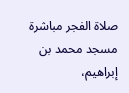صلاة الفجر مباشرة مسجد محمد بن إبراهيم،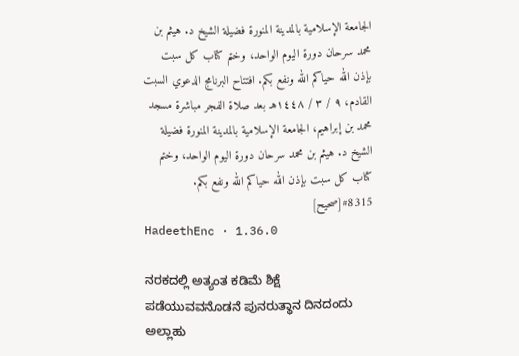الجامعة الإسلامية بالمدينة المنورة فضيلة الشيخ د. هيثم بن محمد سرحان دورة اليوم الواحد، وختم كتاب كل سبت بإذن الله حياكم الله ونفع بكم. افتتاح البرنامج الدعوي السبت القادم، ٩ / ٣ / ١٤٤٨هـ بعد صلاة الفجر مباشرة مسجد محمد بن إبراهيم، الجامعة الإسلامية بالمدينة المنورة فضيلة الشيخ د. هيثم بن محمد سرحان دورة اليوم الواحد، وختم كتاب كل سبت بإذن الله حياكم الله ونفع بكم.
#8315[صحيح]
HadeethEnc · 1.36.0

ನರಕದಲ್ಲಿ ಅತ್ಯಂತ ಕಡಿಮೆ ಶಿಕ್ಷೆ ಪಡೆಯುವವನೊಡನೆ ಪುನರುತ್ಥಾನ ದಿನದಂದು ಅಲ್ಲಾಹು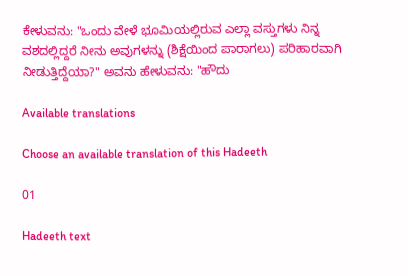ಕೇಳುವನು: "ಒಂದು ವೇಳೆ ಭೂಮಿಯಲ್ಲಿರುವ ಎಲ್ಲಾ ವಸ್ತುಗಳು ನಿನ್ನ ವಶದಲ್ಲಿದ್ದರೆ ನೀನು ಅವುಗಳನ್ನು (ಶಿಕ್ಷೆಯಿಂದ ಪಾರಾಗಲು) ಪರಿಹಾರವಾಗಿ ನೀಡುತ್ತಿದ್ದೆಯಾ?" ಅವನು ಹೇಳುವನು: "ಹೌದು

Available translations

Choose an available translation of this Hadeeth

01

Hadeeth text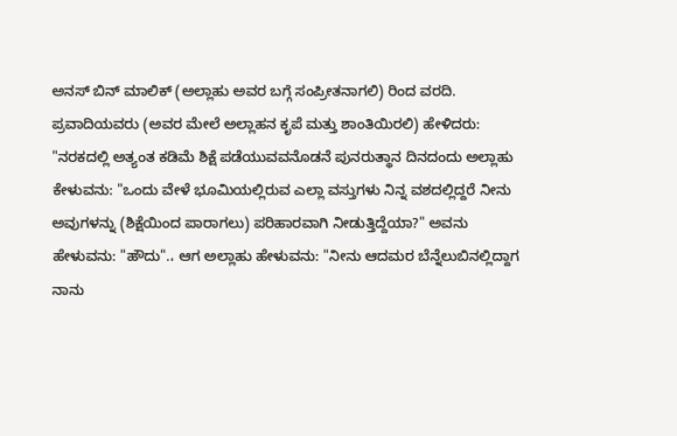ಅನಸ್ ಬಿನ್ ಮಾಲಿಕ್ (ಅಲ್ಲಾಹು ಅವರ ಬಗ್ಗೆ ಸಂಪ್ರೀತನಾಗಲಿ) ರಿಂದ ವರದಿ. ಪ್ರವಾದಿಯವರು (ಅವರ ಮೇಲೆ ಅಲ್ಲಾಹನ ಕೃಪೆ ಮತ್ತು ಶಾಂತಿಯಿರಲಿ) ಹೇಳಿದರು: "ನರಕದಲ್ಲಿ ಅತ್ಯಂತ ಕಡಿಮೆ ಶಿಕ್ಷೆ ಪಡೆಯುವವನೊಡನೆ ಪುನರುತ್ಥಾನ ದಿನದಂದು ಅಲ್ಲಾಹು ಕೇಳುವನು: "ಒಂದು ವೇಳೆ ಭೂಮಿಯಲ್ಲಿರುವ ಎಲ್ಲಾ ವಸ್ತುಗಳು ನಿನ್ನ ವಶದಲ್ಲಿದ್ದರೆ ನೀನು ಅವುಗಳನ್ನು (ಶಿಕ್ಷೆಯಿಂದ ಪಾರಾಗಲು) ಪರಿಹಾರವಾಗಿ ನೀಡುತ್ತಿದ್ದೆಯಾ?" ಅವನು ಹೇಳುವನು: "ಹೌದು".، ಆಗ ಅಲ್ಲಾಹು ಹೇಳುವನು: "ನೀನು ಆದಮರ ಬೆನ್ನೆಲುಬಿನಲ್ಲಿದ್ದಾಗ ನಾನು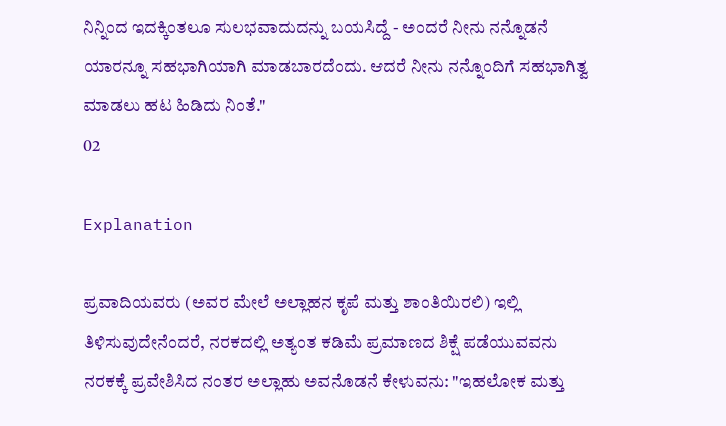ನಿನ್ನಿಂದ ಇದಕ್ಕಿಂತಲೂ ಸುಲಭವಾದುದನ್ನು ಬಯಸಿದ್ದೆ - ಅಂದರೆ ನೀನು ನನ್ನೊಡನೆ ಯಾರನ್ನೂ ಸಹಭಾಗಿಯಾಗಿ ಮಾಡಬಾರದೆಂದು. ಆದರೆ ನೀನು ನನ್ನೊಂದಿಗೆ ಸಹಭಾಗಿತ್ವ ಮಾಡಲು ಹಟ ಹಿಡಿದು ನಿಂತೆ."
02

Explanation

ಪ್ರವಾದಿಯವರು (ಅವರ ಮೇಲೆ ಅಲ್ಲಾಹನ ಕೃಪೆ ಮತ್ತು ಶಾಂತಿಯಿರಲಿ) ಇಲ್ಲಿ ತಿಳಿಸುವುದೇನೆಂದರೆ, ನರಕದಲ್ಲಿ ಅತ್ಯಂತ ಕಡಿಮೆ ಪ್ರಮಾಣದ ಶಿಕ್ಷೆ ಪಡೆಯುವವನು ನರಕಕ್ಕೆ ಪ್ರವೇಶಿಸಿದ ನಂತರ ಅಲ್ಲಾಹು ಅವನೊಡನೆ ಕೇಳುವನು: "ಇಹಲೋಕ ಮತ್ತು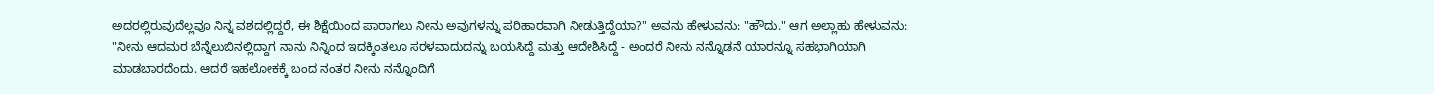ಅದರಲ್ಲಿರುವುದೆಲ್ಲವೂ ನಿನ್ನ ವಶದಲ್ಲಿದ್ದರೆ, ಈ ಶಿಕ್ಷೆಯಿಂದ ಪಾರಾಗಲು ನೀನು ಅವುಗಳನ್ನು ಪರಿಹಾರವಾಗಿ ನೀಡುತ್ತಿದ್ದೆಯಾ?" ಅವನು ಹೇಳುವನು: "ಹೌದು." ಆಗ ಅಲ್ಲಾಹು ಹೇಳುವನು: "ನೀನು ಆದಮರ ಬೆನ್ನೆಲುಬಿನಲ್ಲಿದ್ದಾಗ ನಾನು ನಿನ್ನಿಂದ ಇದಕ್ಕಿಂತಲೂ ಸರಳವಾದುದನ್ನು ಬಯಸಿದ್ದೆ ಮತ್ತು ಆದೇಶಿಸಿದ್ದೆ - ಅಂದರೆ ನೀನು ನನ್ನೊಡನೆ ಯಾರನ್ನೂ ಸಹಭಾಗಿಯಾಗಿ ಮಾಡಬಾರದೆಂದು. ಆದರೆ ಇಹಲೋಕಕ್ಕೆ ಬಂದ ನಂತರ ನೀನು ನನ್ನೊಂದಿಗೆ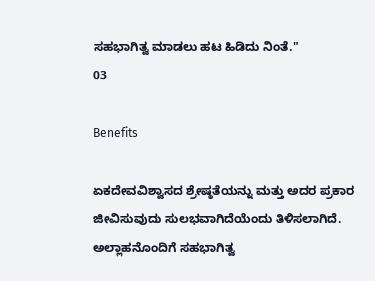ಸಹಭಾಗಿತ್ವ ಮಾಡಲು ಹಟ ಹಿಡಿದು ನಿಂತೆ."
03

Benefits

ಏಕದೇವವಿಶ್ವಾಸದ ಶ್ರೇಷ್ಠತೆಯನ್ನು ಮತ್ತು ಅದರ ಪ್ರಕಾರ ಜೀವಿಸುವುದು ಸುಲಭವಾಗಿದೆಯೆಂದು ತಿಳಿಸಲಾಗಿದೆ.
ಅಲ್ಲಾಹನೊಂದಿಗೆ ಸಹಭಾಗಿತ್ವ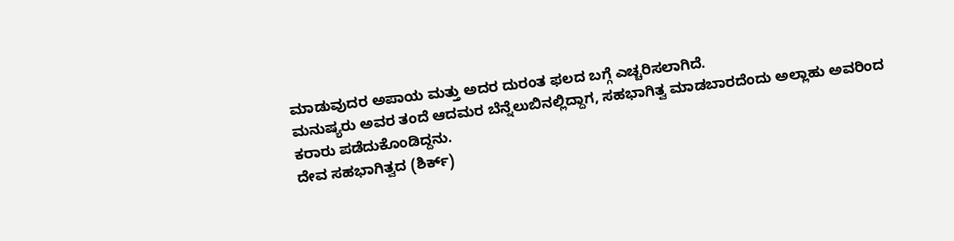ಮಾಡುವುದರ ಅಪಾಯ ಮತ್ತು ಅದರ ದುರಂತ ಫಲದ ಬಗ್ಗೆ ಎಚ್ಚರಿಸಲಾಗಿದೆ.
ಮನುಷ್ಯರು ಅವರ ತಂದೆ ಆದಮರ ಬೆನ್ನೆಲುಬಿನಲ್ಲಿದ್ದಾಗ, ಸಹಭಾಗಿತ್ವ ಮಾಡಬಾರದೆಂದು ಅಲ್ಲಾಹು ಅವರಿಂದ ಕರಾರು ಪಡೆದುಕೊಂಡಿದ್ದನು.
ದೇವ ಸಹಭಾಗಿತ್ವದ (ಶಿರ್ಕ್)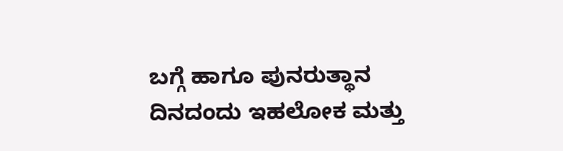ಬಗ್ಗೆ ಹಾಗೂ ಪುನರುತ್ಥಾನ ದಿನದಂದು ಇಹಲೋಕ ಮತ್ತು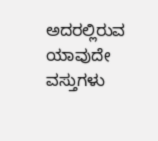ಅದರಲ್ಲಿರುವ ಯಾವುದೇ ವಸ್ತುಗಳು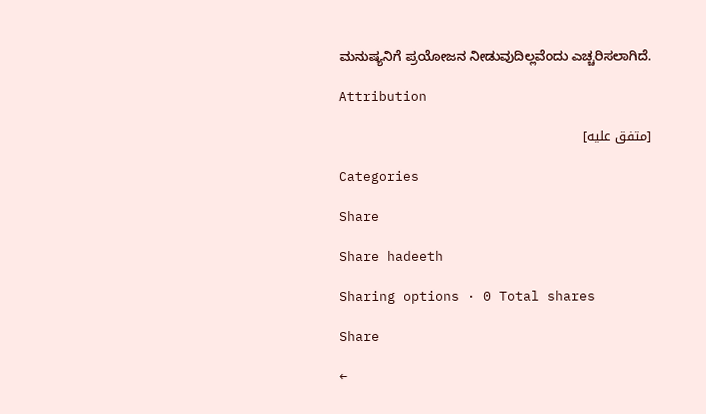ಮನುಷ್ಯನಿಗೆ ಪ್ರಯೋಜನ ನೀಡುವುದಿಲ್ಲವೆಂದು ಎಚ್ಚರಿಸಲಾಗಿದೆ.

Attribution

[متفق عليه]

Categories

Share

Share hadeeth

Sharing options · 0 Total shares

Share

←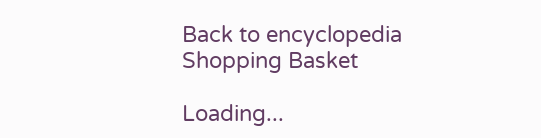Back to encyclopedia
Shopping Basket

Loading...